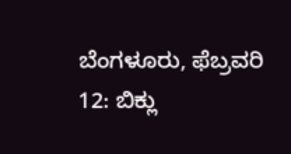ಬೆಂಗಳೂರು, ಫೆಬ್ರವರಿ 12: ಬಿಕ್ಲು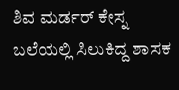ಶಿವ ಮರ್ಡರ್ ಕೇಸ್ನ ಬಲೆಯಲ್ಲಿ ಸಿಲುಕಿದ್ದ ಶಾಸಕ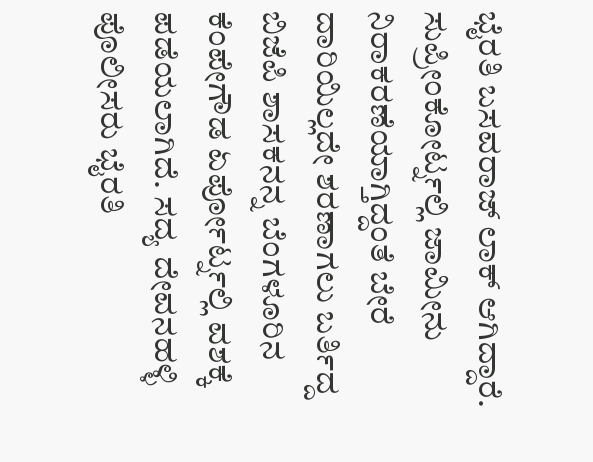ಭೈರತಿ ಬಸವರಾಜ್ ಲಾಕ್ ಆಗಿದ್ದಾರೆ. ಸುಪ್ರೀಂಕೋರ್ಟ್ನಲ್ಲಿ ಜಾಮೀನು ನಿರಾಕರಣೆಯಾಗ್ತಿದ್ದಂತೆ ಬೇರೆ ದಾರಿಯಿಲ್ಲದೇ ಶರಣಾಗಲು ಬರ್ತಿದ್ದ ಬಿಜೆಪಿ ಶಾಸಕನನ್ನ ಬೆಂಗಳೂರಿನ ಕೆಂಪೇಗೌಡ ಏರ್ಪೋರ್ಟ್ನಲ್ಲಿ ವಶಕ್ಕೆ ಪಡೆಯಲಾಗಿದೆ. ಸದ್ಯ ದೇವನಹಳ್ಳಿ ಪೊಲೀಸರು ಭೈರತಿ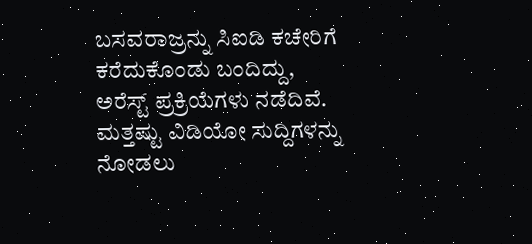ಬಸವರಾಜ್ರನ್ನು ಸಿಐಡಿ ಕಚೇರಿಗೆ ಕರೆದುಕೊಂಡು ಬಂದಿದ್ದು, ಅರೆಸ್ಟ್ ಪ್ರಕ್ರಿಯೆಗಳು ನಡೆದಿವೆ.
ಮತ್ತಷ್ಟು ವಿಡಿಯೋ ಸುದ್ದಿಗಳನ್ನು ನೋಡಲು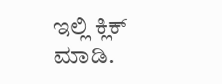ಇಲ್ಲಿ ಕ್ಲಿಕ್ ಮಾಡಿ.